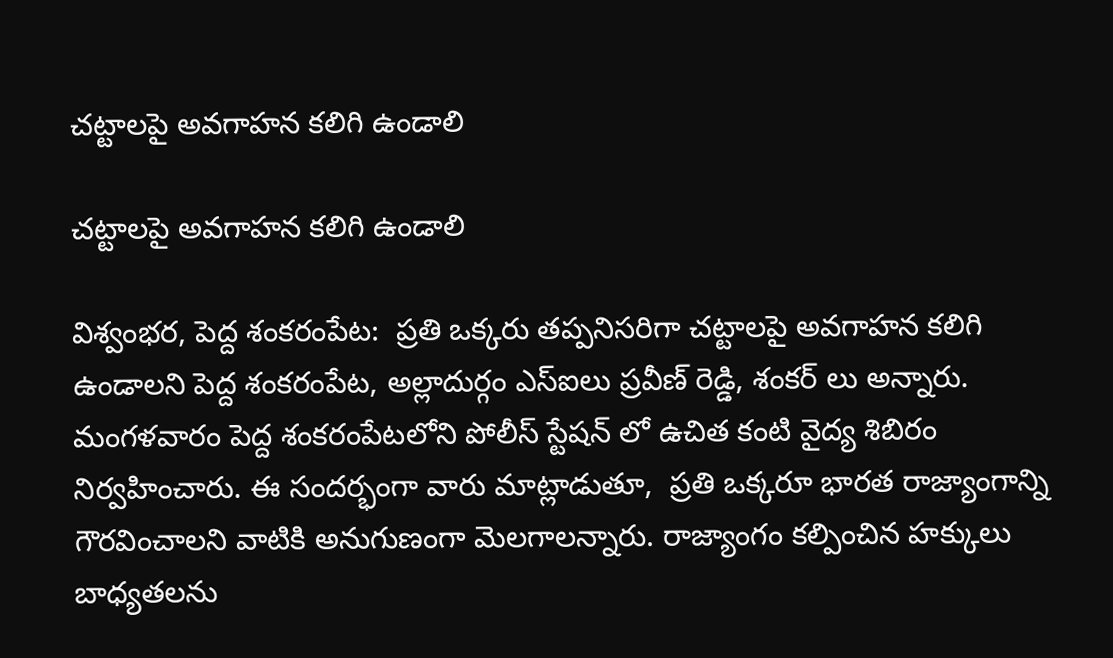చట్టాలపై అవగాహన కలిగి ఉండాలి

చట్టాలపై అవగాహన కలిగి ఉండాలి

విశ్వంభర, పెద్ద శంకరంపేట:  ప్రతి ఒక్కరు తప్పనిసరిగా చట్టాలపై అవగాహన కలిగి ఉండాలని పెద్ద శంకరంపేట, అల్లాదుర్గం ఎస్ఐలు ప్రవీణ్ రెడ్డి, శంకర్ లు అన్నారు. మంగళవారం పెద్ద శంకరంపేటలోని పోలీస్ స్టేషన్ లో ఉచిత కంటి వైద్య శిబిరం నిర్వహించారు. ఈ సందర్భంగా వారు మాట్లాడుతూ,  ప్రతి ఒక్కరూ భారత రాజ్యాంగాన్ని గౌరవించాలని వాటికి అనుగుణంగా మెలగాలన్నారు. రాజ్యాంగం కల్పించిన హక్కులు బాధ్యతలను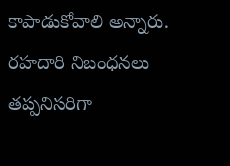కాపాడుకోవాలి అన్నారు. రహదారి నిబంధనలు తప్పనిసరిగా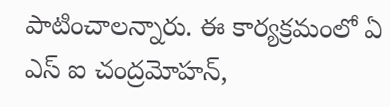పాటించాలన్నారు. ఈ కార్యక్రమంలో ఏ ఎస్ ఐ చంద్రమోహన్,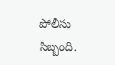పోలీసు సిబ్బంది.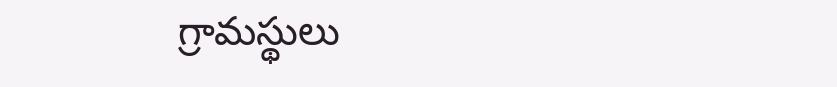గ్రామస్థులు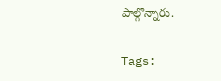పాల్గొన్నారు.

Tags: